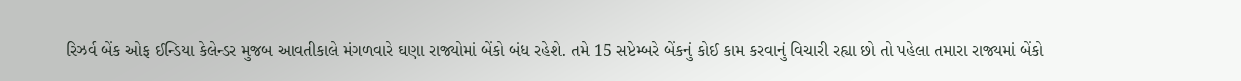રિઝર્વ બેંક ઓફ ઈન્ડિયા કેલેન્ડર મુજબ આવતીકાલે મંગળવારે ઘણા રાજ્યોમાં બેંકો બંધ રહેશે. તમે 15 સપ્ટેમ્બરે બેંકનું કોઈ કામ કરવાનું વિચારી રહ્યા છો તો પહેલા તમારા રાજ્યમાં બેંકો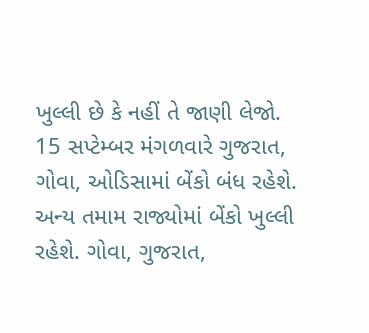ખુલ્લી છે કે નહીં તે જાણી લેજો.
15 સપ્ટેમ્બર મંગળવારે ગુજરાત, ગોવા, ઓડિસામાં બેંકો બંધ રહેશે. અન્ય તમામ રાજ્યોમાં બેંકો ખુલ્લી રહેશે. ગોવા, ગુજરાત,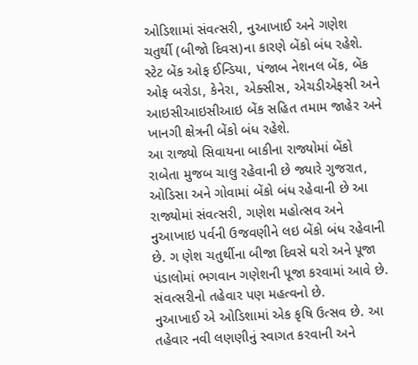ઓડિશામાં સંવત્સરી, નુઆખાઈ અને ગણેશ ચતુર્થી (બીજો દિવસ)ના કારણે બેંકો બંધ રહેશે. સ્ટેટ બેંક ઓફ ઈન્ડિયા, પંજાબ નેશનલ બેંક, બેંક ઓફ બરોડા, કેનેરા, એક્સીસ, એચડીએફસી અને આઇસીઆઇસીઆઇ બેંક સહિત તમામ જાહેર અને ખાનગી ક્ષેત્રની બેંકો બંધ રહેશે.
આ રાજ્યો સિવાયના બાકીના રાજ્યોમાં બેંકો રાબેતા મુજબ ચાલુ રહેવાની છે જ્યારે ગુજરાત, ઓડિસા અને ગોવામાં બેંકો બંધ રહેવાની છે આ રાજ્યોમાં સંવત્સરી, ગણેશ મહોત્સવ અને નુઆખાઇ પર્વની ઉજવણીને લઇ બેંકો બંધ રહેવાની છે. ગ ણેશ ચતુર્થીના બીજા દિવસે ઘરો અને પૂજા પંડાલોમાં ભગવાન ગણેશની પૂજા કરવામાં આવે છે. સંવત્સરીનો તહેવાર પણ મહત્વનો છે.
નુઆખાઈ એ ઓડિશામાં એક કૃષિ ઉત્સવ છે. આ તહેવાર નવી લણણીનું સ્વાગત કરવાની અને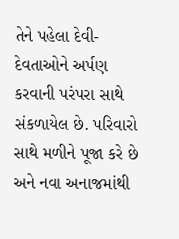તેને પહેલા દેવી-દેવતાઓને અર્પણ કરવાની પરંપરા સાથે સંકળાયેલ છે. પરિવારો સાથે મળીને પૂજા કરે છે અને નવા અનાજમાંથી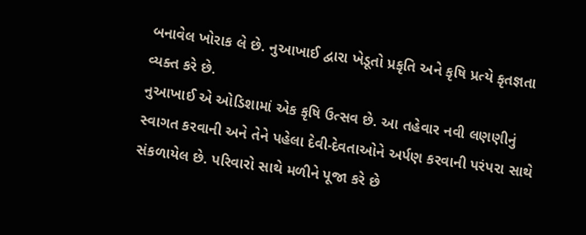બનાવેલ ખોરાક લે છે. નુઆખાઈ દ્વારા ખેડૂતો પ્રકૃતિ અને કૃષિ પ્રત્યે કૃતજ્ઞતા વ્યક્ત કરે છે.
નુઆખાઈ એ ઓડિશામાં એક કૃષિ ઉત્સવ છે. આ તહેવાર નવી લણણીનું સ્વાગત કરવાની અને તેને પહેલા દેવી-દેવતાઓને અર્પણ કરવાની પરંપરા સાથે સંકળાયેલ છે. પરિવારો સાથે મળીને પૂજા કરે છે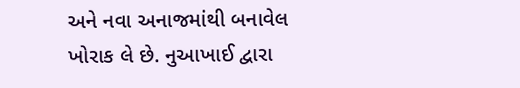અને નવા અનાજમાંથી બનાવેલ ખોરાક લે છે. નુઆખાઈ દ્વારા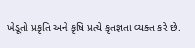ખેડૂતો પ્રકૃતિ અને કૃષિ પ્રત્યે કૃતજ્ઞતા વ્યક્ત કરે છે.